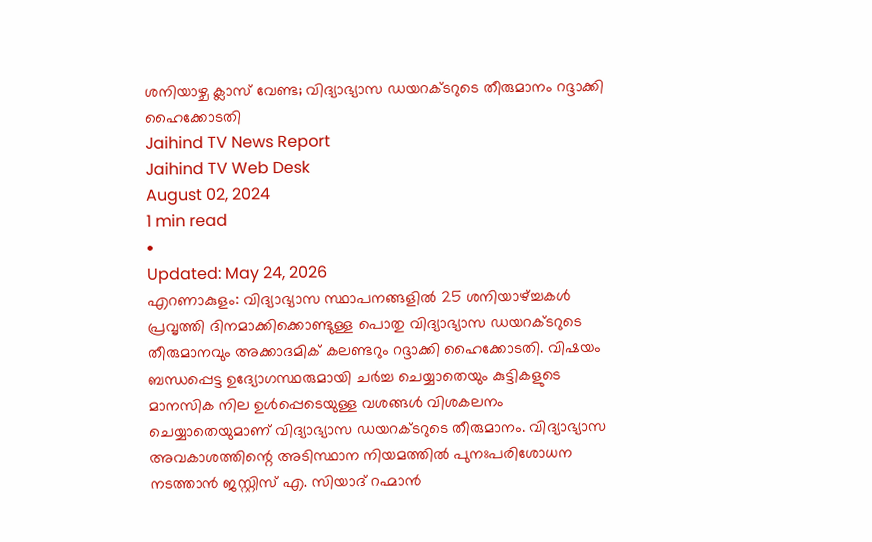ശനിയാഴ്ച ക്ലാസ് വേണ്ട; വിദ്യാഭ്യാസ ഡയറക്ടറുടെ തീരുമാനം റദ്ദാക്കി ഹൈക്കോടതി
Jaihind TV News Report
Jaihind TV Web Desk
August 02, 2024
1 min read
•
Updated: May 24, 2026
എറണാകുളം: വിദ്യാഭ്യാസ സ്ഥാപനങ്ങളിൽ 25 ശനിയാഴ്ച്ചകൾ പ്രവൃത്തി ദിനമാക്കിക്കൊണ്ടുള്ള പൊതു വിദ്യാഭ്യാസ ഡയറക്ടറുടെ തീരുമാനവും അക്കാദമിക് കലണ്ടറും റദ്ദാക്കി ഹൈക്കോടതി. വിഷയം ബന്ധപ്പെട്ട ഉദ്യോഗസ്ഥരുമായി ചർച്ച ചെയ്യാതെയും കുട്ടികളുടെ മാനസിക നില ഉൾപ്പെടെയുള്ള വശങ്ങൾ വിശകലനം ചെയ്യാതെയുമാണ് വിദ്യാഭ്യാസ ഡയറക്ടറുടെ തീരുമാനം. വിദ്യാഭ്യാസ അവകാശത്തിന്റെ അടിസ്ഥാന നിയമത്തിൽ പുനഃപരിശോധന നടത്താൻ ജസ്റ്റിസ് എ. സിയാദ് റഹ്മാൻ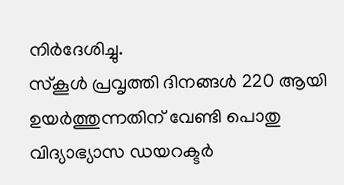നിർദേശിച്ചു.
സ്കൂൾ പ്രവൃത്തി ദിനങ്ങൾ 220 ആയി ഉയർത്തുന്നതിന് വേണ്ടി പൊതു വിദ്യാഭ്യാസ ഡയറക്ടർ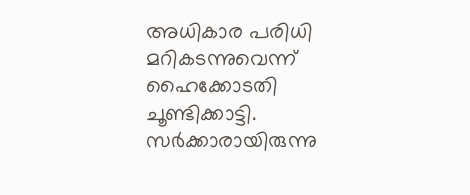അധികാര പരിധി മറികടന്നുവെന്ന് ഹൈക്കോടതി ചൂണ്ടിക്കാട്ടി. സർക്കാരായിരുന്നു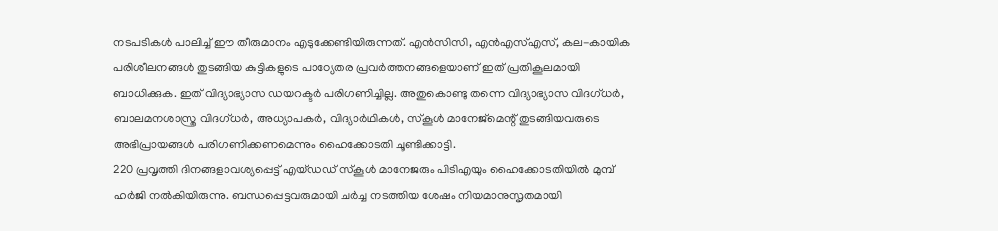നടപടികൾ പാലിച്ച് ഈ തീരുമാനം എടുക്കേണ്ടിയിരുന്നത്. എൻസിസി, എൻഎസ്എസ്, കല-കായിക പരിശീലനങ്ങൾ തുടങ്ങിയ കുട്ടികളുടെ പാഠ്യേതര പ്രവർത്തനങ്ങളെയാണ് ഇത് പ്രതികൂലമായി ബാധിക്കുക. ഇത് വിദ്യാഭ്യാസ ഡയറക്ടർ പരിഗണിച്ചില്ല. അതുകൊണ്ടു തന്നെ വിദ്യാഭ്യാസ വിദഗ്ധർ, ബാലമനശാസ്ത്ര വിദഗ്ധർ, അധ്യാപകർ, വിദ്യാർഥികൾ, സ്കൂൾ മാനേജ്മെന്റ് തുടങ്ങിയവരുടെ അഭിപ്രായങ്ങൾ പരിഗണിക്കണമെന്നും ഹൈക്കോടതി ചൂണ്ടിക്കാട്ടി.
220 പ്രവൃത്തി ദിനങ്ങളാവശ്യപ്പെട്ട് എയ്ഡഡ് സ്കൂൾ മാനേജരും പിടിഎയും ഹൈക്കോടതിയിൽ മുമ്പ് ഹർജി നൽകിയിരുന്നു. ബന്ധപ്പെട്ടവരുമായി ചർച്ച നടത്തിയ ശേഷം നിയമാനുസൃതമായി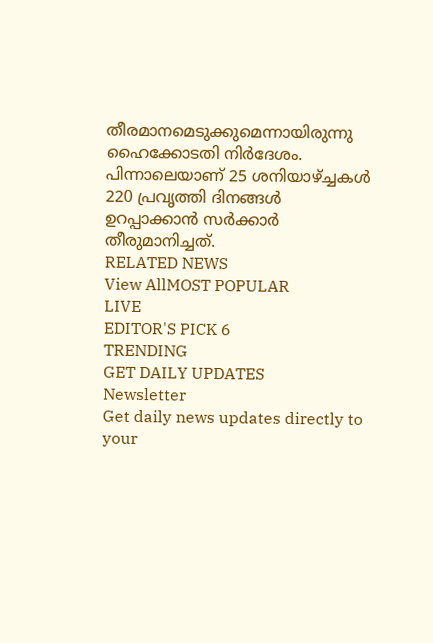തീരമാനമെടുക്കുമെന്നായിരുന്നു ഹൈക്കോടതി നിർദേശം. പിന്നാലെയാണ് 25 ശനിയാഴ്ച്ചകൾ 220 പ്രവൃത്തി ദിനങ്ങൾ ഉറപ്പാക്കാൻ സർക്കാർ തീരുമാനിച്ചത്.
RELATED NEWS
View AllMOST POPULAR
LIVE
EDITOR'S PICK 6
TRENDING
GET DAILY UPDATES
Newsletter
Get daily news updates directly to your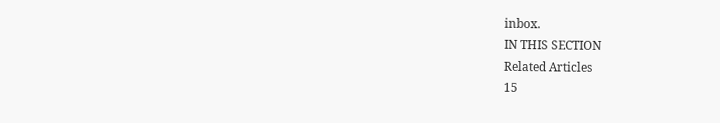inbox.
IN THIS SECTION
Related Articles
15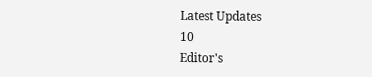Latest Updates
10
Editor's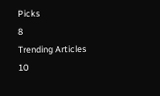Picks
8
Trending Articles
10